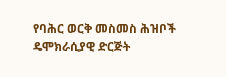የባሕር ወርቅ መስመስ ሕዝቦች ዴሞክራሲያዊ ድርጅት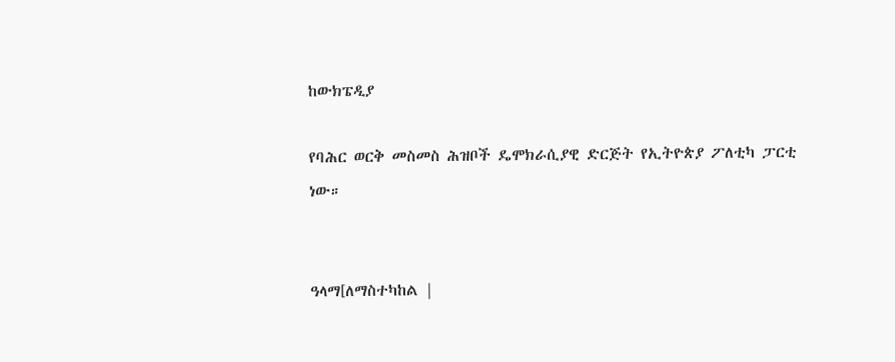ከውክፔዲያ

የባሕር ወርቅ መስመስ ሕዝቦች ዴሞክራሲያዊ ድርጅት የኢትዮጵያ ፖለቲካ ፓርቲ ነው።


ዓላማ[ለማስተካከል |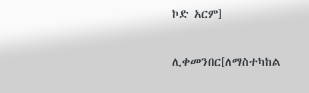ኮድ አርም]

ሊቀመንበር[ለማስተካከል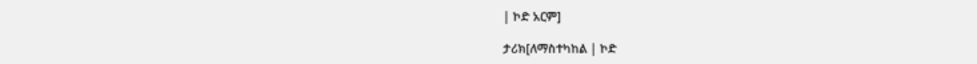| ኮድ አርም]

ታሪክ[ለማስተካከል | ኮድ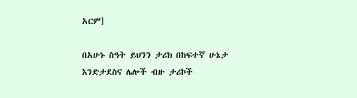አርም]

በአሁኑ ስዓት ይህንን ታሪክ በከፍተኛ ሁኔታ እንድታደስና ሌሎች ብዙ ታሪኮች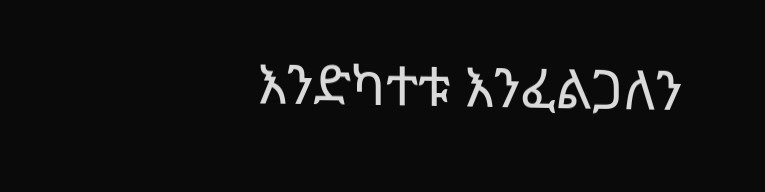እንድካተቱ እንፈልጋለን